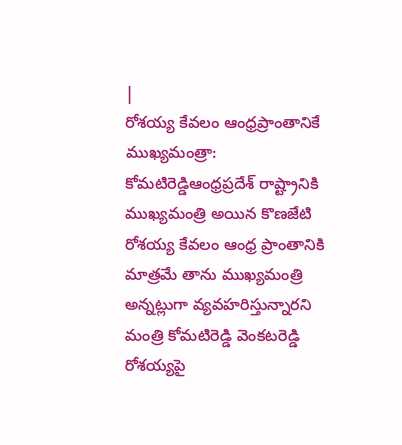|
రోశయ్య కేవలం ఆంధ్రప్రాంతానికే ముఖ్యమంత్రా: కోమటిరెడ్డిఆంధ్రప్రదేశ్ రాష్ట్రానికి ముఖ్యమంత్రి అయిన కొణజేటి రోశయ్య కేవలం ఆంధ్ర ప్రాంతానికి మాత్రమే తాను ముఖ్యమంత్రి అన్నట్లుగా వ్యవహరిస్తున్నారని మంత్రి కోమటిరెడ్డి వెంకటరెడ్డి రోశయ్యపై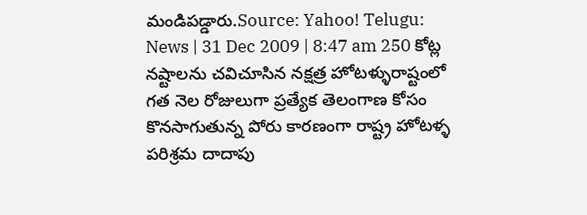మండిపడ్డారు.Source: Yahoo! Telugu: News | 31 Dec 2009 | 8:47 am 250 కోట్ల నష్టాలను చవిచూసిన నక్షత్ర హోటళ్ళురాష్టంలో గత నెల రోజులుగా ప్రత్యేక తెలంగాణ కోసం కొనసాగుతున్న పోరు కారణంగా రాష్ట్ర హోటళ్ళ పరిశ్రమ దాదాపు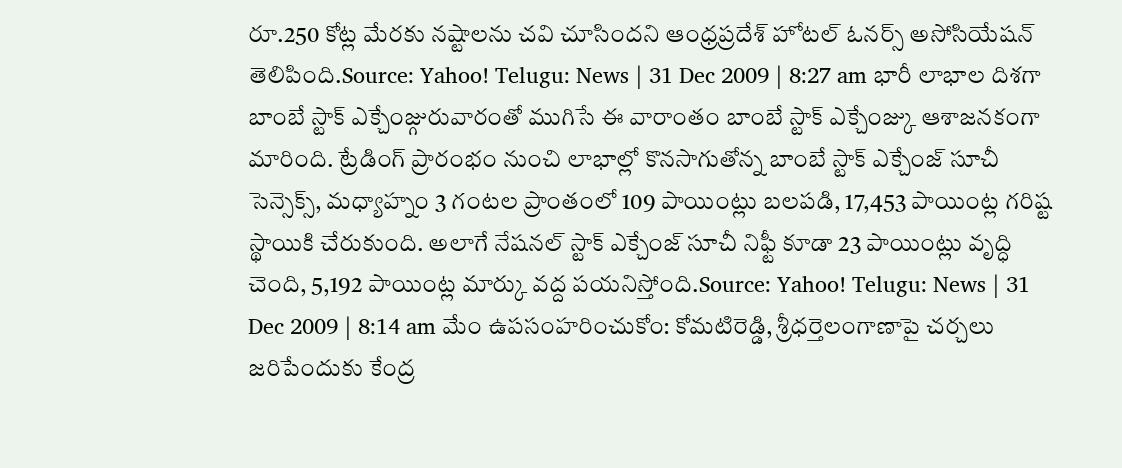రూ.250 కోట్ల మేరకు నష్టాలను చవి చూసిందని ఆంధ్రప్రదేశ్ హోటల్ ఓనర్స్ అసోసియేషన్ తెలిపింది.Source: Yahoo! Telugu: News | 31 Dec 2009 | 8:27 am భారీ లాభాల దిశగా బాంబే స్టాక్ ఎక్చేంజ్గురువారంతో ముగిసే ఈ వారాంతం బాంబే స్టాక్ ఎక్చేంజ్కు ఆశాజనకంగా మారింది. ట్రేడింగ్ ప్రారంభం నుంచి లాభాల్లో కొనసాగుతోన్న బాంబే స్టాక్ ఎక్చేంజ్ సూచీ సెన్సెక్స్, మధ్యాహ్నం 3 గంటల ప్రాంతంలో 109 పాయింట్లు బలపడి, 17,453 పాయింట్ల గరిష్ట స్థాయికి చేరుకుంది. అలాగే నేషనల్ స్టాక్ ఎక్చేంజ్ సూచీ నిఫ్టీ కూడా 23 పాయింట్లు వృద్ధి చెంది, 5,192 పాయింట్ల మార్కు వద్ద పయనిస్తోంది.Source: Yahoo! Telugu: News | 31 Dec 2009 | 8:14 am మేం ఉపసంహరించుకోం: కోమటిరెడ్డి, శ్రీధర్తెలంగాణాపై చర్చలు జరిపేందుకు కేంద్ర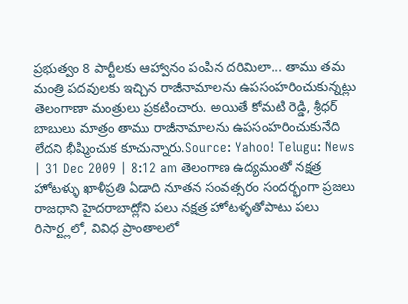ప్రభుత్వం 8 పార్టీలకు ఆహ్వానం పంపిన దరిమిలా... తాము తమ మంత్రి పదవులకు ఇచ్చిన రాజీనామాలను ఉపసంహరించుకున్నట్లు తెలంగాణా మంత్రులు ప్రకటించారు. అయితే కోమటి రెడ్డి, శ్రీధర్ బాబులు మాత్రం తాము రాజీనామాలను ఉపసంహరించుకునేది లేదని భీష్మించుక కూచున్నారు.Source: Yahoo! Telugu: News | 31 Dec 2009 | 8:12 am తెలంగాణ ఉద్యమంతో నక్షత్ర హోటళ్ళు ఖాళీప్రతి ఏడాది నూతన సంవత్సరం సందర్భంగా ప్రజలు రాజధాని హైదరాబాద్లోని పలు నక్షత్ర హోటళ్ళతోపాటు పలు రిసార్ట్లలో, వివిధ ప్రాంతాలలో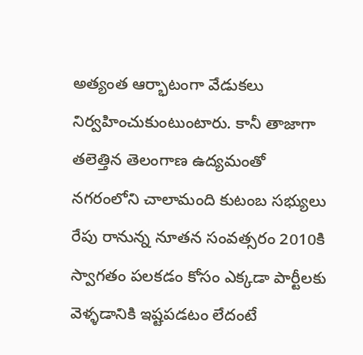అత్యంత ఆర్భాటంగా వేడుకలు నిర్వహించుకుంటుంటారు. కానీ తాజాగా తలెత్తిన తెలంగాణ ఉద్యమంతో నగరంలోని చాలామంది కుటంబ సభ్యులు రేపు రానున్న నూతన సంవత్సరం 2010కి స్వాగతం పలకడం కోసం ఎక్కడా పార్టీలకు వెళ్ళడానికి ఇష్టపడటం లేదంటే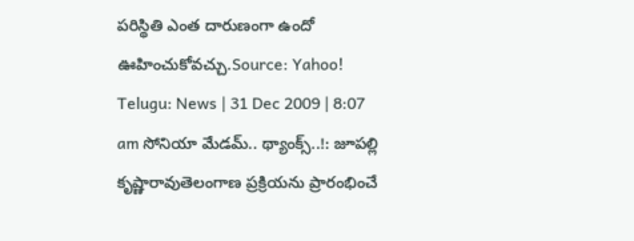పరిస్థితి ఎంత దారుణంగా ఉందో ఊహించుకోవచ్చు.Source: Yahoo! Telugu: News | 31 Dec 2009 | 8:07 am సోనియా మేడమ్.. థ్యాంక్స్..!: జూపల్లి కృష్ణారావుతెలంగాణ ప్రక్రియను ప్రారంభించే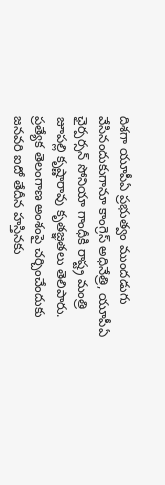దిశగా యూపీఏ ప్రభుత్వం ముందడుగు వేసినందుకుగానూ కాంగ్రెస్ అధినేత్రి, యూపీఏ ఛైర్పర్సన్ సోనియా గాంధీకి రాష్ట్ర మంత్రి జూపల్లి కృష్ణారావు కృతజ్ఞతలు తెలిపారు. ప్రత్యేక తెలంగాణ అంశంపై చర్చించేందుకు జనవరి ఐదో తేదీన హస్తినకు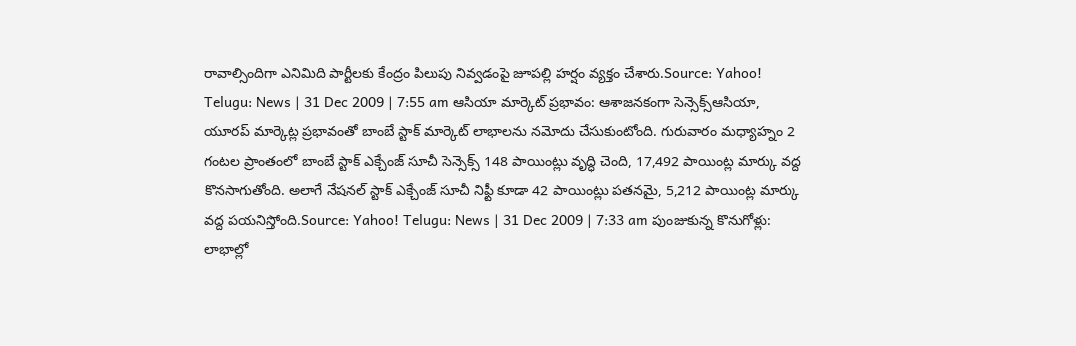రావాల్సిందిగా ఎనిమిది పార్టీలకు కేంద్రం పిలుపు నివ్వడంపై జూపల్లి హర్షం వ్యక్తం చేశారు.Source: Yahoo! Telugu: News | 31 Dec 2009 | 7:55 am ఆసియా మార్కెట్ ప్రభావం: ఆశాజనకంగా సెన్సెక్స్ఆసియా, యూరప్ మార్కెట్ల ప్రభావంతో బాంబే స్టాక్ మార్కెట్ లాభాలను నమోదు చేసుకుంటోంది. గురువారం మధ్యాహ్నం 2 గంటల ప్రాంతంలో బాంబే స్టాక్ ఎక్చేంజ్ సూచీ సెన్సెక్స్ 148 పాయింట్లు వృద్ధి చెంది, 17,492 పాయింట్ల మార్కు వద్ద కొనసాగుతోంది. అలాగే నేషనల్ స్టాక్ ఎక్చేంజ్ సూచీ నిఫ్టీ కూడా 42 పాయింట్లు పతనమై, 5,212 పాయింట్ల మార్కు వద్ద పయనిస్తోంది.Source: Yahoo! Telugu: News | 31 Dec 2009 | 7:33 am పుంజుకున్న కొనుగోళ్లు: లాభాల్లో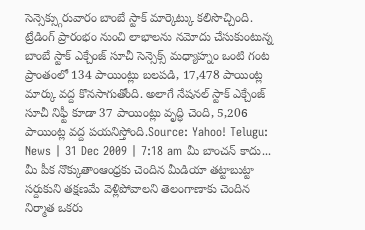సెన్సెక్స్గురువారం బాంబే స్టాక్ మార్కెట్కు కలిసొచ్చింది. ట్రేడింగ్ ప్రారంభం నుంచి లాభాలను నమోదు చేసుకుంటున్న బాంబే స్టాక్ ఎక్చేంజ్ సూచీ సెన్సెక్స్ మధ్యాహ్నం ఒంటి గంట ప్రాంతంలో 134 పాయింట్లు బలపడి, 17,478 పాయింట్ల మార్కు వద్ద కొనసాగుతోంది. అలాగే నేషనల్ స్టాక్ ఎక్చేంజ్ సూచీ నిఫ్టీ కూడా 37 పాయింట్లు వృద్ధి చెంది, 5,206 పాయింట్ల వద్ద పయనిస్తోంది.Source: Yahoo! Telugu: News | 31 Dec 2009 | 7:18 am మీ బాంచన్ కాదు... మీ పీక నొక్కుతాంఆంధ్రకు చెందిన మీడియా తట్టాబుట్టా సర్దుకుని తక్షణమే వెళ్లిపోవాలని తెలంగాణాకు చెందిన నిర్మాత ఒకరు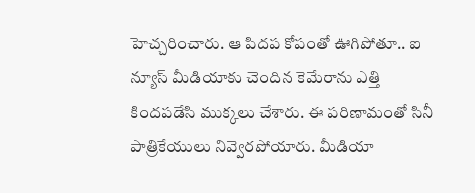హెచ్చరించారు. ఆ పిదప కోపంతో ఊగిపోతూ.. ఐ న్యూస్ మీడియాకు చెందిన కెమేరాను ఎత్తి కిందపడేసి ముక్కలు చేశారు. ఈ పరిణామంతో సినీ పాత్రికేయులు నివ్వెరపోయారు. మీడియా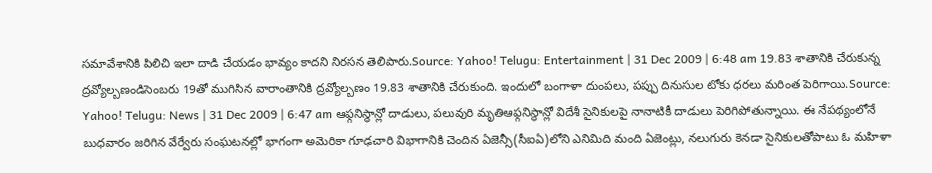సమావేశానికి పిలిచి ఇలా దాడి చేయడం భావ్యం కాదని నిరసన తెలిపారు.Source: Yahoo! Telugu: Entertainment | 31 Dec 2009 | 6:48 am 19.83 శాతానికి చేరుకున్న ద్రవ్యోల్బణండిసెంబరు 19తో ముగిసిన వారాంతానికి ద్రవ్యోల్బణం 19.83 శాతానికి చేరుకుంది. ఇందులో బంగాళా దుంపలు, పప్పు దినుసుల టోకు ధరలు మరింత పెరిగాయి.Source: Yahoo! Telugu: News | 31 Dec 2009 | 6:47 am ఆఫ్గనిస్థాన్లో దాడులు, పలువురి మృతిఆఫ్గనిస్థాన్లో విదేశీ సైనికులపై నానాటికీ దాడులు పెరిగిపోతున్నాయి. ఈ నేపథ్యంలోనే బుధవారం జరిగిన వేర్వేరు సంఘటనల్లో భాగంగా అమెరికా గూఢచారి విభాగానికి చెందిన ఏజెన్సీ(సీఐఏ)లోని ఎనిమిది మంది ఏజెంట్లు, నలుగురు కెనడా సైనికులతోపాటు ఓ మహిళా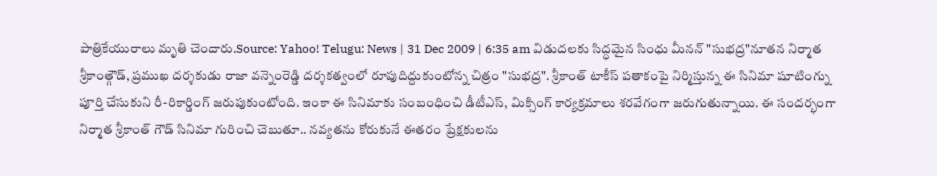పాత్రికేయురాలు మృతి చెందారు.Source: Yahoo! Telugu: News | 31 Dec 2009 | 6:35 am విడుదలకు సిద్ధమైన సింధు మీనన్ "సుభద్ర"నూతన నిర్మాత శ్రీకాంత్గౌడ్, ప్రముఖ దర్శకుడు రాజా వన్నెంరెడ్డి దర్శకత్వంలో రూపుదిద్దుకుంటోన్న చిత్రం "సుభద్ర". శ్రీకాంత్ టాకీస్ పతాకంపై నిర్మిస్తున్న ఈ సినిమా షూటింగ్ను పూర్తి చేసుకుని రీ-రికార్డింగ్ జరుపుకుంటోంది. ఇంకా ఈ సినిమాకు సంబంధించి డీటీఎస్, మిక్సింగ్ కార్యక్రమాలు శరవేగంగా జరుగుతున్నాయి. ఈ సందర్భంగా నిర్మాత శ్రీకాంత్ గౌడ్ సినిమా గురించి చెబుతూ.. నవ్యతను కోరుకునే ఈతరం ప్రేక్షకులను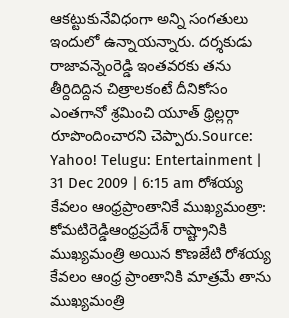ఆకట్టుకునేవిధంగా అన్ని సంగతులు ఇందులో ఉన్నాయన్నారు. దర్శకుడు రాజావన్నెంరెడ్డి ఇంతవరకు తను తీర్దిదిద్దిన చిత్రాలకంటే దీనికోసం ఎంతగానో శ్రమించి యూత్ థ్రిల్లర్గా రూపొందించారని చెప్పారు.Source: Yahoo! Telugu: Entertainment | 31 Dec 2009 | 6:15 am రోశయ్య కేవలం ఆంధ్రప్రాంతానికే ముఖ్యమంత్రా: కోమటిరెడ్డిఆంధ్రప్రదేశ్ రాష్ట్రానికి ముఖ్యమంత్రి అయిన కొణజేటి రోశయ్య కేవలం ఆంధ్ర ప్రాంతానికి మాత్రమే తాను ముఖ్యమంత్రి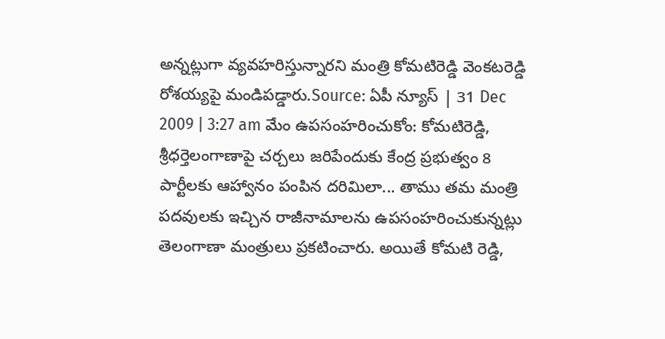అన్నట్లుగా వ్యవహరిస్తున్నారని మంత్రి కోమటిరెడ్డి వెంకటరెడ్డి రోశయ్యపై మండిపడ్డారు.Source: ఏపీ న్యూస్ | 31 Dec 2009 | 3:27 am మేం ఉపసంహరించుకోం: కోమటిరెడ్డి, శ్రీధర్తెలంగాణాపై చర్చలు జరిపేందుకు కేంద్ర ప్రభుత్వం 8 పార్టీలకు ఆహ్వానం పంపిన దరిమిలా... తాము తమ మంత్రి పదవులకు ఇచ్చిన రాజీనామాలను ఉపసంహరించుకున్నట్లు తెలంగాణా మంత్రులు ప్రకటించారు. అయితే కోమటి రెడ్డి,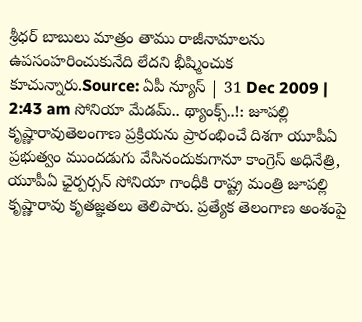శ్రీధర్ బాబులు మాత్రం తాము రాజీనామాలను ఉపసంహరించుకునేది లేదని భీష్మించుక కూచున్నారు.Source: ఏపీ న్యూస్ | 31 Dec 2009 | 2:43 am సోనియా మేడమ్.. థ్యాంక్స్..!: జూపల్లి కృష్ణారావుతెలంగాణ ప్రక్రియను ప్రారంభించే దిశగా యూపీఏ ప్రభుత్వం ముందడుగు వేసినందుకుగానూ కాంగ్రెస్ అధినేత్రి, యూపీఏ ఛైర్పర్సన్ సోనియా గాంధీకి రాష్ట్ర మంత్రి జూపల్లి కృష్ణారావు కృతజ్ఞతలు తెలిపారు. ప్రత్యేక తెలంగాణ అంశంపై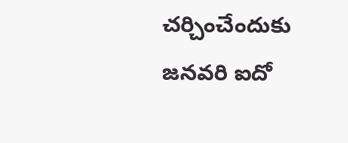చర్చించేందుకు జనవరి ఐదో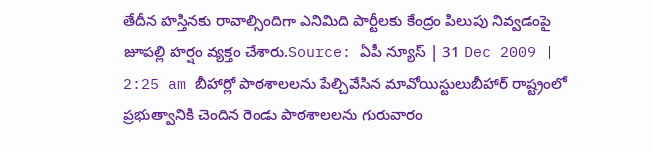తేదీన హస్తినకు రావాల్సిందిగా ఎనిమిది పార్టీలకు కేంద్రం పిలుపు నివ్వడంపై జూపల్లి హర్షం వ్యక్తం చేశారు.Source: ఏపీ న్యూస్ | 31 Dec 2009 | 2:25 am బీహార్లో పాఠశాలలను పేల్చివేసిన మావోయిస్టులుబీహార్ రాష్ట్రంలో ప్రభుత్వానికి చెందిన రెండు పాఠశాలలను గురువారం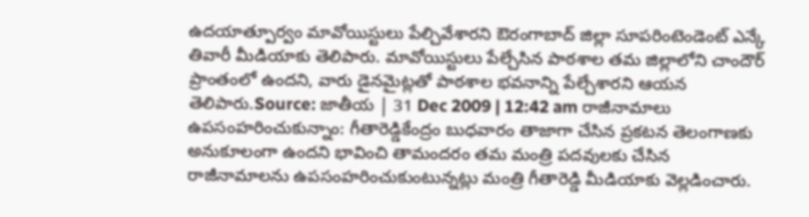ఉదయాత్పూర్వం మావోయిస్టులు పేల్చివేశారని ఔరంగాబాద్ జిల్లా సూపరింటెండెంట్ ఎన్కే తివారీ మీడియాకు తెలిపారు. మావోయిస్టులు పేల్చేసిన పాఠశాల తమ జిల్లాలోని చాందౌర్ ప్రాంతంలో ఉందని, వారు డైనమైట్లతో పాఠశాల భవనాన్ని పేల్చేశారని ఆయన తెలిపారు.Source: జాతీయ | 31 Dec 2009 | 12:42 am రాజీనామాలు ఉపసంహరించుకున్నాం: గీతారెడ్డికేంద్రం బుధవారం తాజాగా చేసిన ప్రకటన తెలంగాణకు అనుకూలంగా ఉందని భావించి తామందరం తమ మంత్రి పదవులకు చేసిన రాజీనామాలను ఉపసంహరించుకుంటున్నట్లు మంత్రి గీతారెడ్డి మీడియాకు వెల్లడించారు.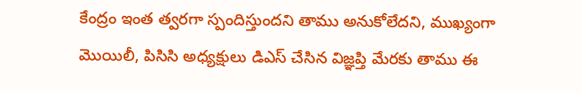కేంద్రం ఇంత త్వరగా స్పందిస్తుందని తాము అనుకోలేదని, ముఖ్యంగా మొయిలీ, పిసిసి అధ్యక్షులు డిఎస్ చేసిన విజ్ఞప్తి మేరకు తాము ఈ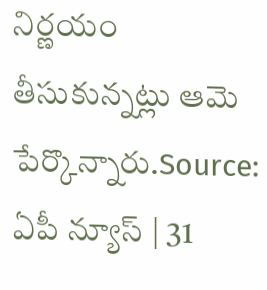నిర్ణయం తీసుకున్నట్లు ఆమె పేర్కొన్నారు.Source: ఏపీ న్యూస్ | 31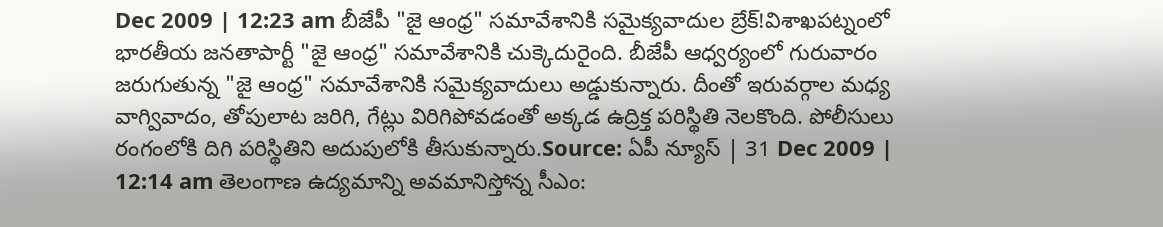Dec 2009 | 12:23 am బీజేపీ "జై ఆంధ్ర" సమావేశానికి సమైక్యవాదుల బ్రేక్!విశాఖపట్నంలో భారతీయ జనతాపార్టీ "జై ఆంధ్ర" సమావేశానికి చుక్కెదురైంది. బీజేపీ ఆధ్వర్యంలో గురువారం జరుగుతున్న "జై ఆంధ్ర" సమావేశానికి సమైక్యవాదులు అడ్డుకున్నారు. దీంతో ఇరువర్గాల మధ్య వాగ్వివాదం, తోపులాట జరిగి, గేట్లు విరిగిపోవడంతో అక్కడ ఉద్రిక్త పరిస్థితి నెలకొంది. పోలీసులు రంగంలోకి దిగి పరిస్థితిని అదుపులోకి తీసుకున్నారు.Source: ఏపీ న్యూస్ | 31 Dec 2009 | 12:14 am తెలంగాణ ఉద్యమాన్ని అవమానిస్తోన్న సీఎం: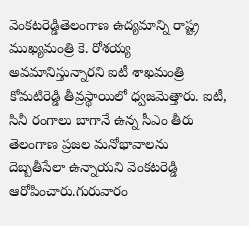వెంకటరెడ్డితెలంగాణ ఉద్యమాన్ని రాష్ట్ర ముఖ్యమంత్రి కె. రోశయ్య అవమానిస్తున్నారని ఐటీ శాఖమంత్రి కోమటిరెడ్డి తీవ్రస్థాయిలో ధ్వజమెత్తారు. ఐటీ, సినీ రంగాలు బాగానే ఉన్న సీఎం తీరు తెలంగాణ ప్రజల మనోభావాలను దెబ్బతీసేలా ఉన్నాయని వెంకటరెడ్డి ఆరోపించారు.గురువారం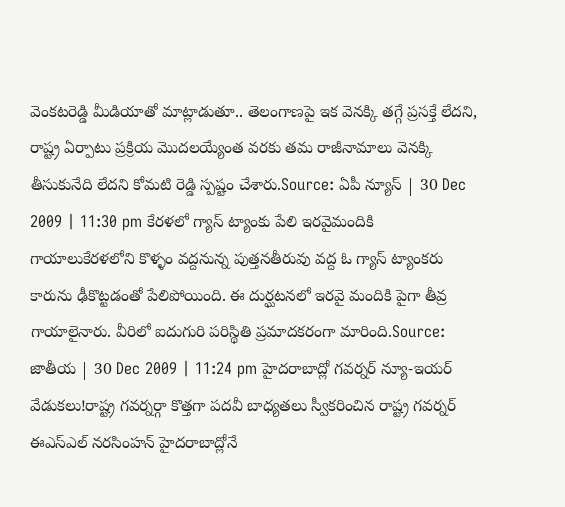వెంకటరెడ్డి మీడియాతో మాట్లాడుతూ.. తెలంగాణపై ఇక వెనక్కి తగ్గే ప్రసక్తే లేదని, రాష్ట్ర ఏర్పాటు ప్రక్రియ మొదలయ్యేంత వరకు తమ రాజీనామాలు వెనక్కి తీసుకునేది లేదని కోమటి రెడ్డి స్పష్టం చేశారు.Source: ఏపీ న్యూస్ | 30 Dec 2009 | 11:30 pm కేరళలో గ్యాస్ ట్యాంకు పేలి ఇరవైమందికి గాయాలుకేరళలోని కొళ్ళం వద్దనున్న పుత్తనతీరువు వద్ద ఓ గ్యాస్ ట్యాంకరు కారును ఢీకొట్టడంతో పేలిపోయింది. ఈ దుర్ఘటనలో ఇరవై మందికి పైగా తీవ్ర గాయాలైనారు. వీరిలో ఐదుగురి పరిస్థితి ప్రమాదకరంగా మారింది.Source: జాతీయ | 30 Dec 2009 | 11:24 pm హైదరాబాద్లో గవర్నర్ న్యూ-ఇయర్ వేడుకలు!రాష్ట్ర గవర్నర్గా కొత్తగా పదవీ బాధ్యతలు స్వీకరించిన రాష్ట్ర గవర్నర్ ఈఎస్ఎల్ నరసింహన్ హైదరాబాద్లోనే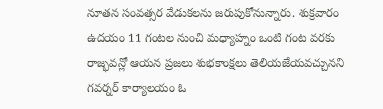నూతన సంవత్సర వేడుకలను జరుపుకోనున్నారు. శుక్రవారం ఉదయం 11 గంటల నుంచి మధ్యాహ్నం ఒంటి గంట వరకు రాజ్భవన్లో ఆయన ప్రజలు శుభకాంక్షలు తెలియజేయవచ్చునని గవర్నర్ కార్యాలయం ఓ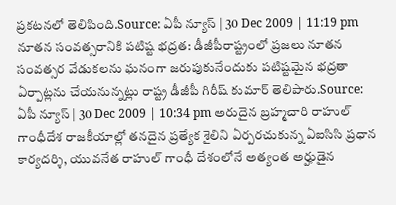ప్రకటనలో తెలిపింది.Source: ఏపీ న్యూస్ | 30 Dec 2009 | 11:19 pm నూతన సంవత్సరానికి పటిష్ట భద్రత: డీజీపీరాష్ట్రంలో ప్రజలు నూతన సంవత్సర వేడుకలను ఘనంగా జరుపుకునేందుకు పటిష్టమైన భద్రతా ఏర్పాట్లను చేయనున్నట్లు రాష్ట్ర డీజీపీ గిరీష్ కుమార్ తెలిపారు.Source: ఏపీ న్యూస్ | 30 Dec 2009 | 10:34 pm అరుదైన బ్రహ్మచారి రాహుల్ గాంధీదేశ రాజకీయాల్లో తనదైన ప్రత్యేక శైలిని ఏర్పరచుకున్న ఏఐసిసి ప్రధాన కార్యదర్శి, యువనేత రాహుల్ గాంధీ దేశంలోనే అత్యంత అర్హుడైన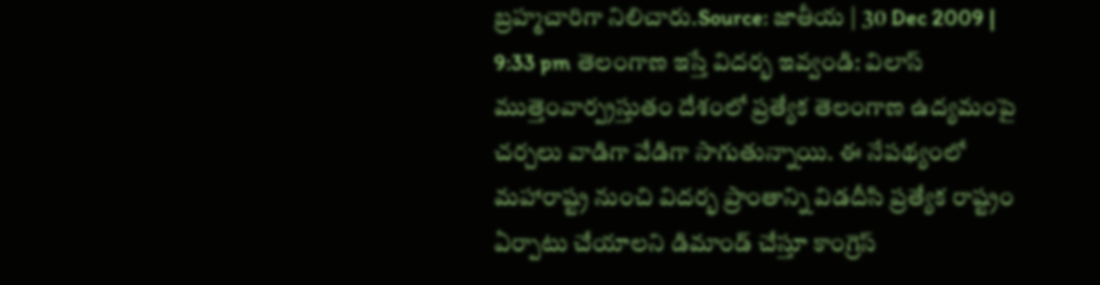బ్రహ్మచారిగా నిలిచారు.Source: జాతీయ | 30 Dec 2009 | 9:33 pm తెలంగాణ ఇస్తే విదర్భ ఇవ్వండి: విలాస్ ముత్తెంవార్ప్రస్తుతం దేశంలో ప్రత్యేక తెలంగాణ ఉద్యమంపై చర్చలు వాడిగా వేడిగా సాగుతున్నాయి. ఈ నేపథ్యంలో మహారాష్ట్ర నుంచి విదర్భ ప్రాంతాన్ని విడదీసి ప్రత్యేక రాష్ట్రం ఏర్పాటు చేయాలని డిమాండ్ చేస్తూ కాంగ్రెస్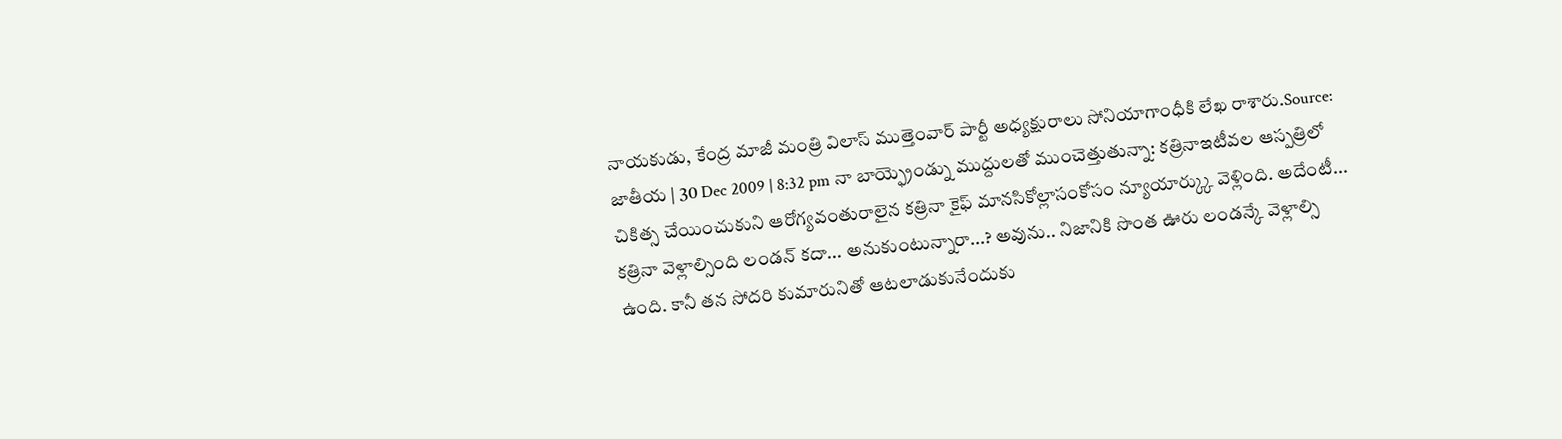నాయకుడు, కేంద్ర మాజీ మంత్రి విలాస్ ముత్తెంవార్ పార్టీ అధ్యక్షురాలు సోనియాగాంధీకి లేఖ రాశారు.Source: జాతీయ | 30 Dec 2009 | 8:32 pm నా బాయ్ఫ్రెండ్ను ముద్దులతో ముంచెత్తుతున్నా: కత్రినాఇటీవల ఆస్పత్రిలో చికిత్స చేయించుకుని ఆరోగ్యవంతురాలైన కత్రినా కైఫ్ మానసికోల్లాసంకోసం న్యూయార్క్కు వెళ్లింది. అదేంటీ... కత్రినా వెళ్లాల్సింది లండన్ కదా... అనుకుంటున్నారా...? అవును.. నిజానికి సొంత ఊరు లండన్కే వెళ్లాల్సి ఉంది. కానీ తన సోదరి కుమారునితో ఆటలాడుకునేందుకు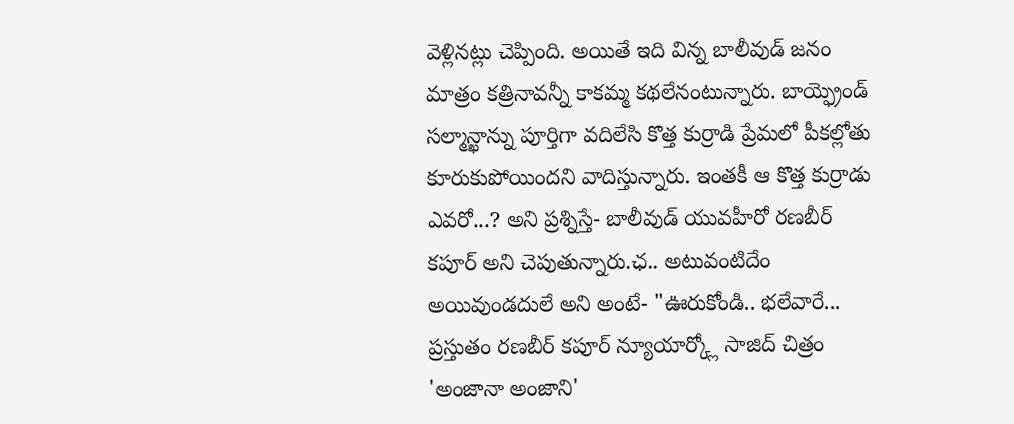వెళ్లినట్లు చెప్పింది. అయితే ఇది విన్న బాలీవుడ్ జనం మాత్రం కత్రినావన్నీ కాకమ్మ కథలేనంటున్నారు. బాయ్ఫ్రెండ్ సల్మాన్ఖాన్ను పూర్తిగా వదిలేసి కొత్త కుర్రాడి ప్రేమలో పీకల్లోతు కూరుకుపోయిందని వాదిస్తున్నారు. ఇంతకీ ఆ కొత్త కుర్రాడు ఎవరో...? అని ప్రశ్నిస్తే- బాలీవుడ్ యువహీరో రణబీర్ కపూర్ అని చెపుతున్నారు.ఛ.. అటువంటిదేం అయివుండదులే అని అంటే- "ఊరుకోండి.. భలేవారే... ప్రస్తుతం రణబీర్ కపూర్ న్యూయార్క్లో సాజిద్ చిత్రం 'అంజానా అంజాని'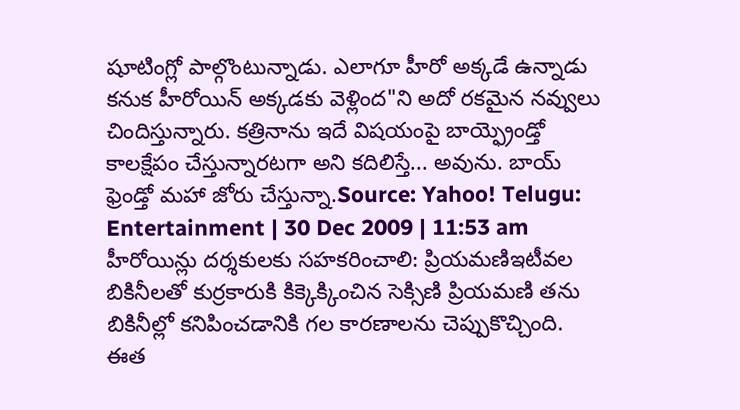షూటింగ్లో పాల్గొంటున్నాడు. ఎలాగూ హీరో అక్కడే ఉన్నాడు కనుక హీరోయిన్ అక్కడకు వెళ్లింద"ని అదో రకమైన నవ్వులు చిందిస్తున్నారు. కత్రినాను ఇదే విషయంపై బాయ్ఫ్రెండ్తో కాలక్షేపం చేస్తున్నారటగా అని కదిలిస్తే... అవును. బాయ్ ఫ్రెండ్తో మహా జోరు చేస్తున్నా.Source: Yahoo! Telugu: Entertainment | 30 Dec 2009 | 11:53 am హీరోయిన్లు దర్శకులకు సహకరించాలి: ప్రియమణిఇటీవల బికినీలతో కుర్రకారుకి కిక్కెక్కించిన సెక్సిణి ప్రియమణి తను బికినీల్లో కనిపించడానికి గల కారణాలను చెప్పుకొచ్చింది. ఈత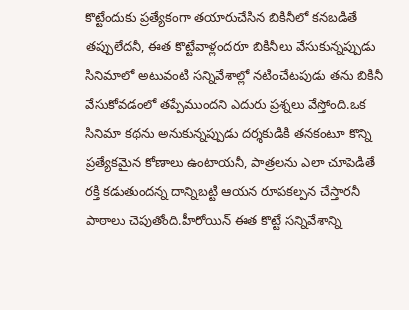కొట్టేందుకు ప్రత్యేకంగా తయారుచేసిన బికినీలో కనబడితే తప్పులేదనీ, ఈత కొట్టేవాళ్లందరూ బికినీలు వేసుకున్నప్పుడు సినిమాలో అటువంటి సన్నివేశాల్లో నటించేటపుడు తను బికినీ వేసుకోవడంలో తప్పేముందని ఎదురు ప్రశ్నలు వేస్తోంది.ఒక సినిమా కథను అనుకున్నప్పుడు దర్శకుడికి తనకంటూ కొన్ని ప్రత్యేకమైన కోణాలు ఉంటాయనీ, పాత్రలను ఎలా చూపెడితే రక్తి కడుతుందన్న దాన్నిబట్టి ఆయన రూపకల్పన చేస్తారనీ పాఠాలు చెపుతోంది.హీరోయిన్ ఈత కొట్టే సన్నివేశాన్ని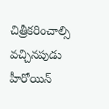చిత్రీకరించాల్సి వచ్చినపుడు హీరోయిన్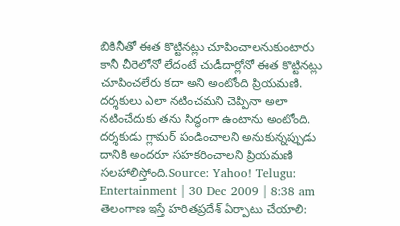బికినీతో ఈత కొట్టినట్లు చూపించాలనుకుంటారు కానీ చీరెలోనో లేదంటే చుడీదార్లోనో ఈత కొట్టినట్లు చూపించలేరు కదా అని అంటోంది ప్రియమణి. దర్శకులు ఎలా నటించమని చెప్పినా అలా నటించేదుకు తను సిద్ధంగా ఉంటాను అంటోంది. దర్శకుడు గ్లామర్ పండించాలని అనుకున్నప్పుడు దానికి అందరూ సహకరించాలని ప్రియమణి సలహాలిస్తోంది.Source: Yahoo! Telugu: Entertainment | 30 Dec 2009 | 8:38 am తెలంగాణ ఇస్తే హరితప్రదేశ్ ఏర్పాటు చేయాలి: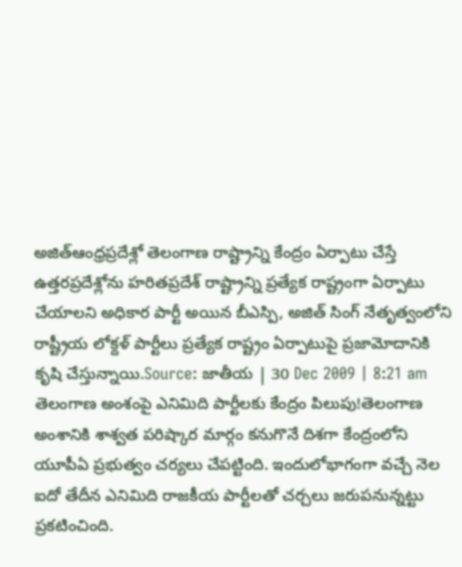అజిత్ఆంధ్రప్రదేశ్లో తెలంగాణ రాష్ట్రాన్ని కేంద్రం ఏర్పాటు చేస్తే ఉత్తరప్రదేశ్లోను హరితప్రదేశ్ రాష్ట్రాన్ని ప్రత్యేక రాష్ట్రంగా ఏర్పాటు చేయాలని అధికార పార్టీ అయిన బీఎస్పి, అజిత్ సింగ్ నేతృత్వంలోని రాష్ట్రీయ లోక్దళ్ పార్టీలు ప్రత్యేక రాష్ట్రం ఏర్పాటుపై ప్రజామోదానికి కృషి చేస్తున్నాయి.Source: జాతీయ | 30 Dec 2009 | 8:21 am తెలంగాణ అంశంపై ఎనిమిది పార్టీలకు కేంద్రం పిలుపు!తెలంగాణ అంశానికి శాశ్వత పరిష్కార మార్గం కనుగొనే దిశగా కేంద్రంలోని యూపీఏ ప్రభుత్వం చర్యలు చేపట్టింది. ఇందులోభాగంగా వచ్చే నెల ఐదో తేదీన ఎనిమిది రాజకీయ పార్టీలతో చర్చలు జరుపనున్నట్టు ప్రకటించింది.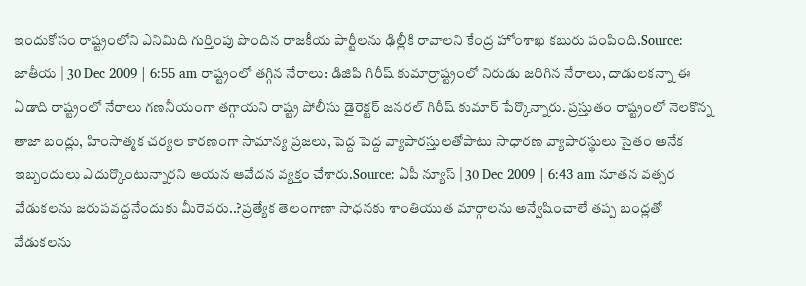ఇందుకోసం రాష్ట్రంలోని ఎనిమిది గుర్తింపు పొందిన రాజకీయ పార్టీలను ఢిల్లీకి రావాలని కేంద్ర హోంశాఖ కబురు పంపింది.Source: జాతీయ | 30 Dec 2009 | 6:55 am రాష్ట్రంలో తగ్గిన నేరాలు: డిజిపి గిరీష్ కుమార్రాష్ట్రంలో నిరుడు జరిగిన నేరాలు, దాడులకన్నా ఈ ఏడాది రాష్ట్రంలో నేరాలు గణనీయంగా తగ్గాయని రాష్ట్ర పోలీసు డైరెక్టర్ జనరల్ గిరీష్ కుమార్ పేర్కొన్నారు. ప్రస్తుతం రాష్ట్రంలో నెలకొన్న తాజా బంద్లు, హింసాత్మక చర్యల కారణంగా సామాన్య ప్రజలు, పెద్ద పెద్ద వ్యాపారస్తులతోపాటు సాధారణ వ్యాపారస్థులు సైతం అనేక ఇబ్బందులు ఎదుర్కొంటున్నారని ఆయన ఆవేదన వ్యక్తం చేశారు.Source: ఏపీ న్యూస్ | 30 Dec 2009 | 6:43 am నూతన వత్సర వేడుకలను జరుపవద్దనేందుకు మీరెవరు..?ప్రత్యేక తెలంగాణా సాధనకు శాంతియుత మార్గాలను అన్వేషించాలే తప్ప బంద్లతో వేడుకలను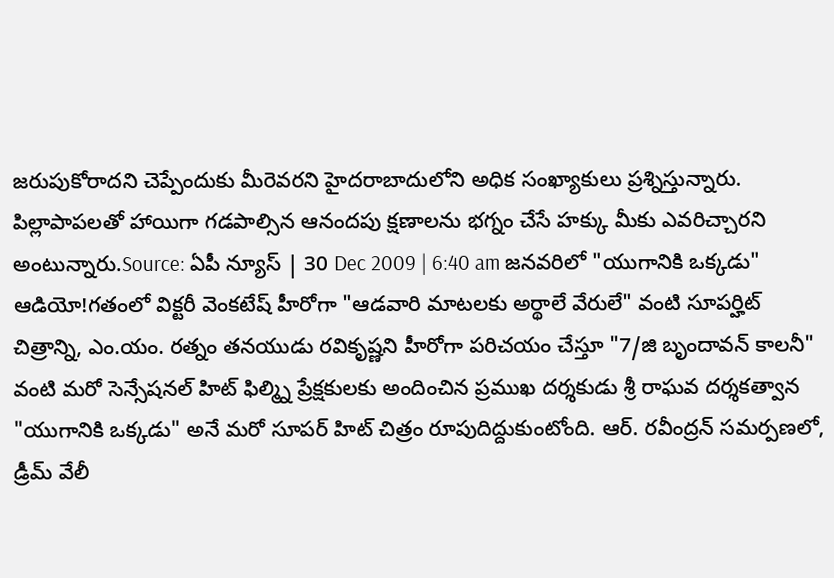జరుపుకోరాదని చెప్పేందుకు మీరెవరని హైదరాబాదులోని అధిక సంఖ్యాకులు ప్రశ్నిస్తున్నారు. పిల్లాపాపలతో హాయిగా గడపాల్సిన ఆనందపు క్షణాలను భగ్నం చేసే హక్కు మీకు ఎవరిచ్చారని అంటున్నారు.Source: ఏపీ న్యూస్ | 30 Dec 2009 | 6:40 am జనవరిలో "యుగానికి ఒక్కడు" ఆడియో!గతంలో విక్టరీ వెంకటేష్ హీరోగా "ఆడవారి మాటలకు అర్థాలే వేరులే" వంటి సూపర్హిట్ చిత్రాన్ని, ఎం.యం. రత్నం తనయుడు రవికృష్ణని హీరోగా పరిచయం చేస్తూ "7/జి బృందావన్ కాలనీ" వంటి మరో సెన్సేషనల్ హిట్ ఫిల్మ్ని ప్రేక్షకులకు అందించిన ప్రముఖ దర్శకుడు శ్రీ రాఘవ దర్శకత్వాన "యుగానికి ఒక్కడు" అనే మరో సూపర్ హిట్ చిత్రం రూపుదిద్దుకుంటోంది. ఆర్. రవీంద్రన్ సమర్పణలో, డ్రీమ్ వేలీ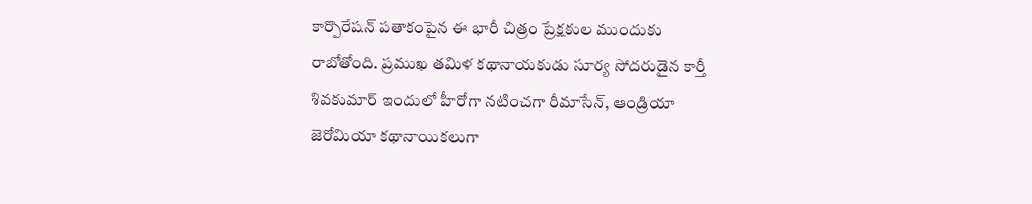కార్పొరేషన్ పతాకంపైన ఈ భారీ చిత్రం ప్రేక్షకుల ముందుకు రాబోతోంది. ప్రముఖ తమిళ కథానాయకుడు సూర్య సోదరుడైన కార్తీ శివకుమార్ ఇందులో హీరోగా నటించగా రీమాసేన్, ఆండ్రియా జెరోమియా కథానాయికలుగా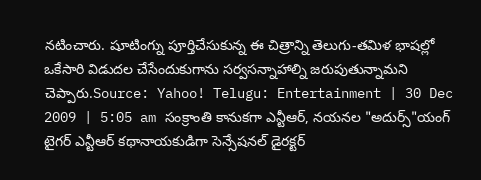నటించారు. షూటింగ్ను పూర్తిచేసుకున్న ఈ చిత్రాన్ని తెలుగు-తమిళ భాషల్లో ఒకేసారి విడుదల చేసేందుకుగాను సర్వసన్నాహాల్ని జరుపుతున్నామని చెప్పారు.Source: Yahoo! Telugu: Entertainment | 30 Dec 2009 | 5:05 am సంక్రాంతి కానుకగా ఎన్టీఆర్, నయనల "అదుర్స్"యంగ్ టైగర్ ఎన్టీఆర్ కథానాయకుడిగా సెన్సేషనల్ డైరక్టర్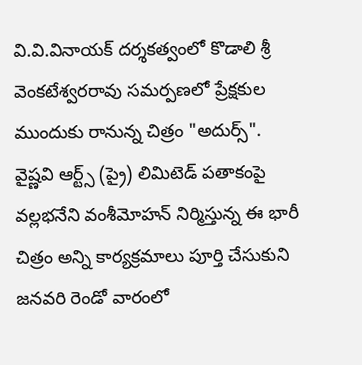వి.వి.వినాయక్ దర్శకత్వంలో కొడాలి శ్రీ వెంకటేశ్వరరావు సమర్పణలో ప్రేక్షకుల ముందుకు రానున్న చిత్రం "అదుర్స్". వైష్ణవి ఆర్ట్స్ (ప్రై) లిమిటెడ్ పతాకంపై వల్లభనేని వంశీమోహన్ నిర్మిస్తున్న ఈ భారీ చిత్రం అన్ని కార్యక్రమాలు పూర్తి చేసుకుని జనవరి రెండో వారంలో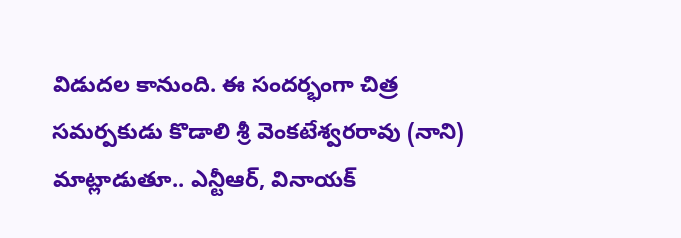విడుదల కానుంది. ఈ సందర్భంగా చిత్ర సమర్పకుడు కొడాలి శ్రీ వెంకటేశ్వరరావు (నాని) మాట్లాడుతూ.. ఎన్టీఆర్, వినాయక్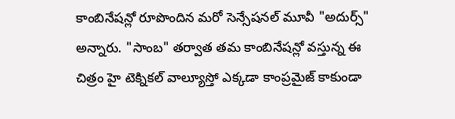కాంబినేషన్లో రూపొందిన మరో సెన్సేషనల్ మూవీ "అదుర్స్" అన్నారు. "సాంబ" తర్వాత తమ కాంబినేషన్లో వస్తున్న ఈ చిత్రం హై టెక్నికల్ వాల్యూస్తో ఎక్కడా కాంప్రమైజ్ కాకుండా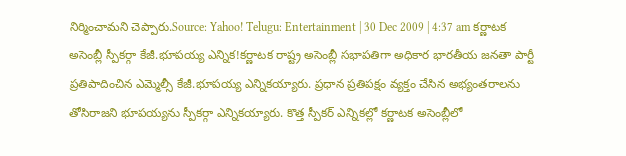నిర్మించామని చెప్పారు.Source: Yahoo! Telugu: Entertainment | 30 Dec 2009 | 4:37 am కర్ణాటక అసెంబ్లీ స్పీకర్గా కేజీ.భూపయ్య ఎన్నిక!కర్ణాటక రాష్ట్ర అసెంబ్లీ సభాపతిగా అధికార భారతీయ జనతా పార్టీ ప్రతిపాదించిన ఎమ్మెల్సీ కేజీ.భూపయ్య ఎన్నికయ్యారు. ప్రధాన ప్రతిపక్షం వ్యక్తం చేసిన అభ్యంతరాలను తోసిరాజని భూపయ్యను స్పీకర్గా ఎన్నికయ్యారు. కొత్త స్పీకర్ ఎన్నికల్లో కర్ణాటక అసెంబ్లీలో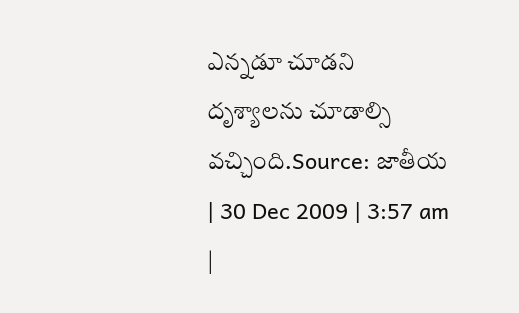ఎన్నడూ చూడని దృశ్యాలను చూడాల్సి వచ్చింది.Source: జాతీయ | 30 Dec 2009 | 3:57 am
|